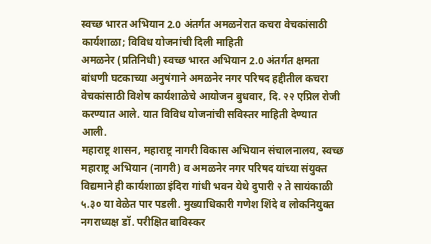स्वच्छ भारत अभियान 2.0 अंतर्गत अमळनेरात कचरा वेचकांसाठी कार्यशाळा; विविध योजनांची दिली माहिती
अमळनेर (प्रतिनिधी) स्वच्छ भारत अभियान 2.0 अंतर्गत क्षमता बांधणी घटकाच्या अनुषंगाने अमळनेर नगर परिषद हद्दीतील कचरा वेचकांसाठी विशेष कार्यशाळेचे आयोजन बुधवार, दि. २२ एप्रिल रोजी करण्यात आले. यात विविध योजनांची सविस्तर माहिती देण्यात आली.
महाराष्ट्र शासन, महाराष्ट्र नागरी विकास अभियान संचालनालय, स्वच्छ महाराष्ट्र अभियान (नागरी) व अमळनेर नगर परिषद यांच्या संयुक्त विद्यमाने ही कार्यशाळा इंदिरा गांधी भवन येथे दुपारी २ ते सायंकाळी ५.३० या वेळेत पार पडली. मुख्याधिकारी गणेश शिंदे व लोकनियुक्त नगराध्यक्ष डॉ. परीक्षित बाविस्कर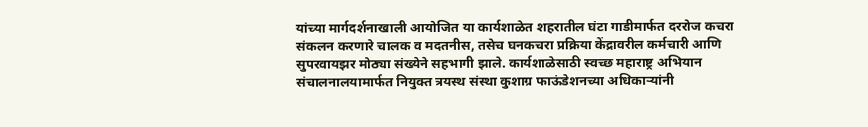यांच्या मार्गदर्शनाखाली आयोजित या कार्यशाळेत शहरातील घंटा गाडीमार्फत दररोज कचरा संकलन करणारे चालक व मदतनीस, तसेच घनकचरा प्रक्रिया केंद्रावरील कर्मचारी आणि सुपरवायझर मोठ्या संख्येने सहभागी झाले. कार्यशाळेसाठी स्वच्छ महाराष्ट्र अभियान संचालनालयामार्फत नियुक्त त्रयस्थ संस्था कुशाग्र फाऊंडेशनच्या अधिकाऱ्यांनी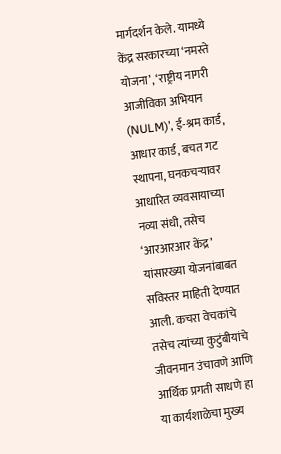मार्गदर्शन केले. यामध्ये केंद्र सरकारच्या ‘नमस्ते योजना’, ‘राष्ट्रीय नागरी आजीविका अभियान (NULM)’, ई-श्रम कार्ड, आधार कार्ड, बचत गट स्थापना, घनकचऱ्यावर आधारित व्यवसायाच्या नव्या संधी, तसेच ‘आरआरआर केंद्र’ यांसारख्या योजनांबाबत सविस्तर माहिती देण्यात आली. कचरा वेचकांचे तसेच त्यांच्या कुटुंबीयांचे जीवनमान उंचावणे आणि आर्थिक प्रगती साधणे हा या कार्यशाळेचा मुख्य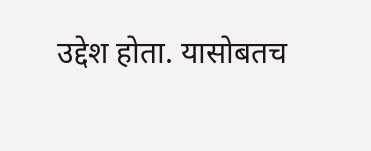उद्देश होता. यासोबतच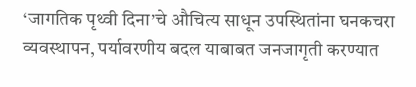‘जागतिक पृथ्वी दिना’चे औचित्य साधून उपस्थितांना घनकचरा व्यवस्थापन, पर्यावरणीय बदल याबाबत जनजागृती करण्यात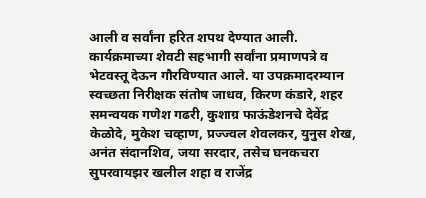आली व सर्वांना हरित शपथ देण्यात आली. कार्यक्रमाच्या शेवटी सहभागी सर्वांना प्रमाणपत्रे व भेटवस्तू देऊन गौरविण्यात आले. या उपक्रमादरम्यान स्वच्छता निरीक्षक संतोष जाधव, किरण कंडारे, शहर समन्वयक गणेश गढरी, कुशाग्र फाऊंडेशनचे देवेंद्र केळोदे, मुकेश चव्हाण, प्रज्ज्वल शेवलकर, युनुस शेख, अनंत संदानशिव, जया सरदार, तसेच घनकचरा सुपरवायझर खलील शहा व राजेंद्र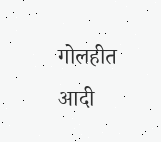गोलहीत आदी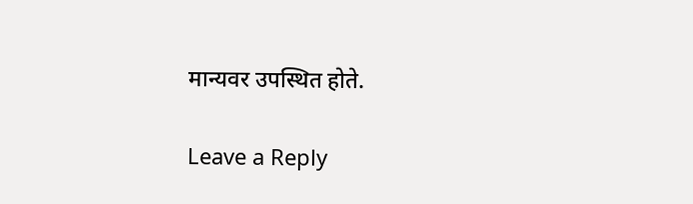मान्यवर उपस्थित होते.

Leave a Reply